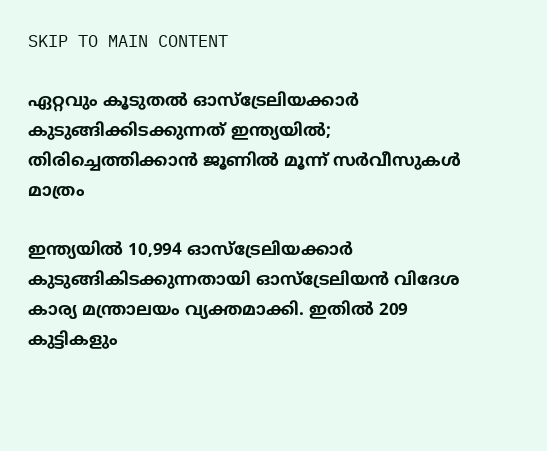SKIP TO MAIN CONTENT

ഏറ്റവും കൂടുതൽ ഓസ്‌ട്രേലിയക്കാർ കുടുങ്ങിക്കിടക്കുന്നത് ഇന്ത്യയിൽ; തിരിച്ചെത്തിക്കാൻ ജൂണിൽ മൂന്ന് സർവീസുകൾ മാത്രം

ഇന്ത്യയിൽ 10,994 ഓസ്‌ട്രേലിയക്കാർ കുടുങ്ങികിടക്കുന്നതായി ഓസ്‌ട്രേലിയൻ വിദേശ കാര്യ മന്ത്രാലയം വ്യക്തമാക്കി. ഇതിൽ 209 കുട്ടികളും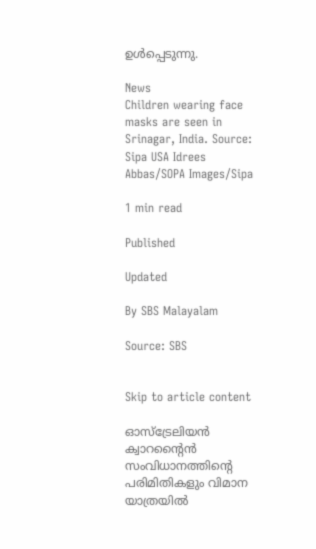ഉൾപ്പെടുന്നു.

News
Children wearing face masks are seen in Srinagar, India. Source: Sipa USA Idrees Abbas/SOPA Images/Sipa

1 min read

Published

Updated

By SBS Malayalam

Source: SBS


Skip to article content

ഓസ്‌ട്രേലിയൻ ക്വാറന്റൈൻ സംവിധാനത്തിന്റെ പരിമിതികളും വിമാന യാത്രയിൽ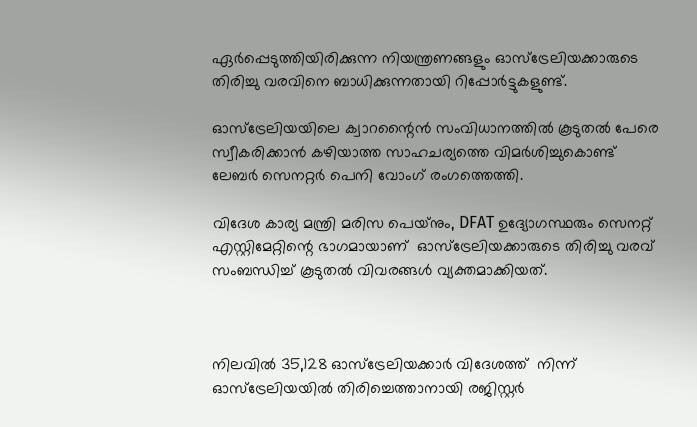ഏർപ്പെടുത്തിയിരിക്കുന്ന നിയന്ത്രണങ്ങളും ഓസ്‌ട്രേലിയക്കാരുടെ തിരിച്ചു വരവിനെ ബാധിക്കുന്നതായി റിപ്പോർട്ടുകളുണ്ട്.

ഓസ്‌ട്രേലിയയിലെ ക്വാറന്റൈൻ സംവിധാനത്തിൽ കൂടുതൽ പേരെ സ്വീകരിക്കാൻ കഴിയാത്ത സാഹചര്യത്തെ വിമർശിച്ചുകൊണ്ട് ലേബർ സെനറ്റർ പെനി വോംഗ് രംഗത്തെത്തി.

വിദേശ കാര്യ മന്ത്രി മരിസ പെയ്‌നും, DFAT ഉദ്യോഗസ്ഥരും സെനറ്റ് എസ്റ്റിമേറ്റിന്റെ ഭാഗമായാണ്  ഓസ്‌ട്രേലിയക്കാരുടെ തിരിച്ചു വരവ് സംബന്ധിച്ച് കൂടുതൽ വിവരങ്ങൾ വ്യക്തമാക്കിയത്.



നിലവിൽ 35,128 ഓസ്‌ട്രേലിയക്കാർ വിദേശത്ത്  നിന്ന് ഓസ്‌ട്രേലിയയിൽ തിരിച്ചെത്താനായി രജിസ്റ്റർ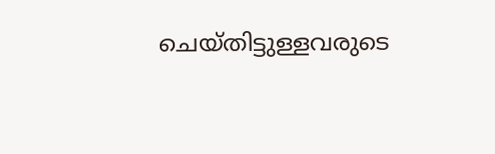ചെയ്തിട്ടുള്ളവരുടെ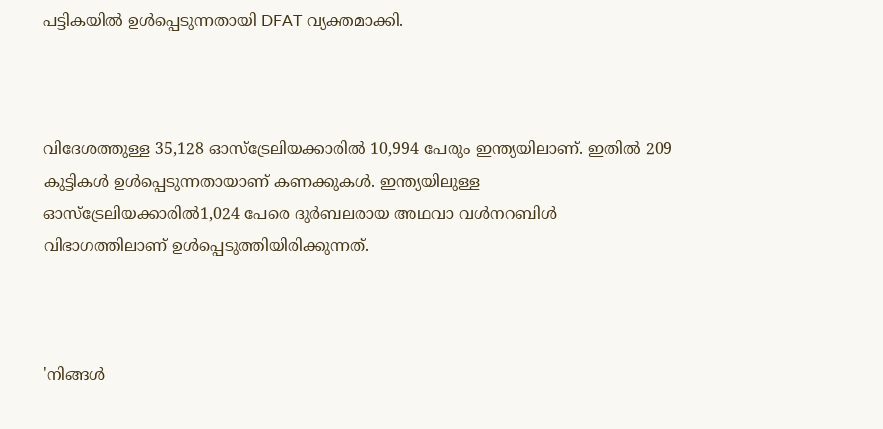പട്ടികയിൽ ഉൾപ്പെടുന്നതായി DFAT വ്യക്തമാക്കി.



വിദേശത്തുള്ള 35,128 ഓസ്‌ട്രേലിയക്കാരിൽ 10,994 പേരും ഇന്ത്യയിലാണ്. ഇതിൽ 209 കുട്ടികൾ ഉൾപ്പെടുന്നതായാണ് കണക്കുകൾ. ഇന്ത്യയിലുള്ള ഓസ്‌ട്രേലിയക്കാരിൽ1,024 പേരെ ദുർബലരായ അഥവാ വൾനറബിൾ വിഭാഗത്തിലാണ് ഉൾപ്പെടുത്തിയിരിക്കുന്നത്.



'നിങ്ങൾ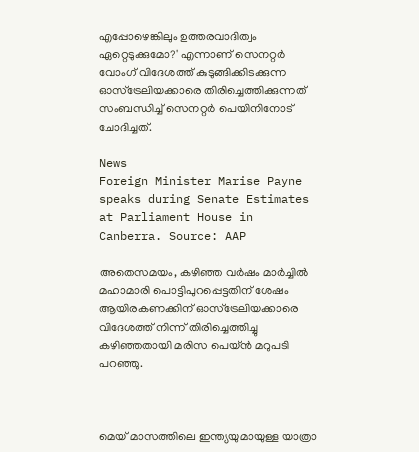എപ്പോഴെങ്കിലും ഉത്തരവാദിത്വം ഏറ്റെടുക്കുമോ?' എന്നാണ് സെനറ്റർ വോംഗ് വിദേശത്ത് കുടുങ്ങിക്കിടക്കുന്ന ഓസ്‌ട്രേലിയക്കാരെ തിരിച്ചെത്തിക്കുന്നത് സംബന്ധിച്ച് സെനറ്റർ പെയിനിനോട് ചോദിച്ചത്.

News
Foreign Minister Marise Payne speaks during Senate Estimates at Parliament House in Canberra. Source: AAP

അതെസമയം, കഴിഞ്ഞ വർഷം മാർച്ചിൽ മഹാമാരി പൊട്ടിപുറപ്പെട്ടതിന് ശേഷം ആയിരകണക്കിന് ഓസ്‌ട്രേലിയക്കാരെ വിദേശത്ത് നിന്ന് തിരിച്ചെത്തിച്ചു കഴിഞ്ഞതായി മരിസ പെയ്ൻ മറുപടി പറഞ്ഞു.



മെയ് മാസത്തിലെ ഇന്ത്യയുമായുള്ള യാത്രാ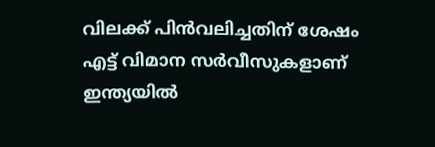വിലക്ക് പിൻവലിച്ചതിന് ശേഷം എട്ട് വിമാന സർവീസുകളാണ് ഇന്ത്യയിൽ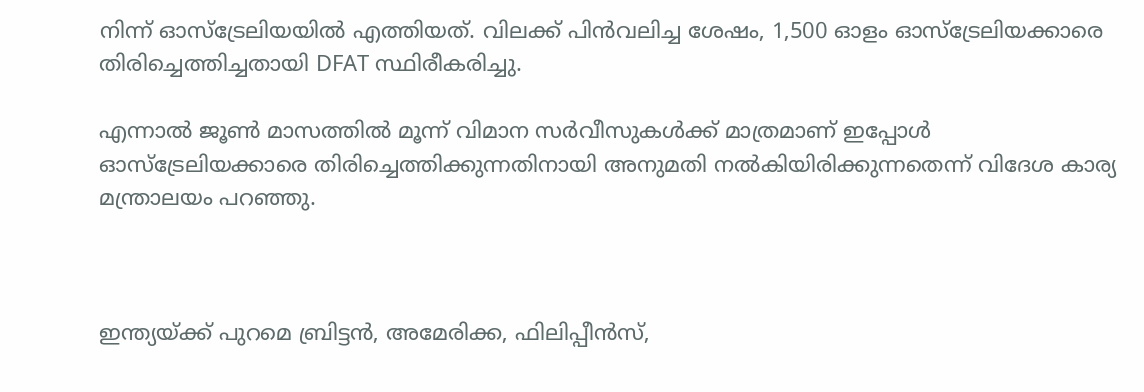നിന്ന് ഓസ്‌ട്രേലിയയിൽ എത്തിയത്. വിലക്ക് പിൻവലിച്ച ശേഷം, 1,500 ഓളം ഓസ്ട്രേലിയക്കാരെ  തിരിച്ചെത്തിച്ചതായി DFAT സ്ഥിരീകരിച്ചു.

എന്നാൽ ജൂൺ മാസത്തിൽ മൂന്ന് വിമാന സർവീസുകൾക്ക് മാത്രമാണ് ഇപ്പോൾ ഓസ്‌ട്രേലിയക്കാരെ തിരിച്ചെത്തിക്കുന്നതിനായി അനുമതി നൽകിയിരിക്കുന്നതെന്ന് വിദേശ കാര്യ മന്ത്രാലയം പറഞ്ഞു.



ഇന്ത്യയ്ക്ക് പുറമെ ബ്രിട്ടൻ, അമേരിക്ക, ഫിലിപ്പീൻസ്,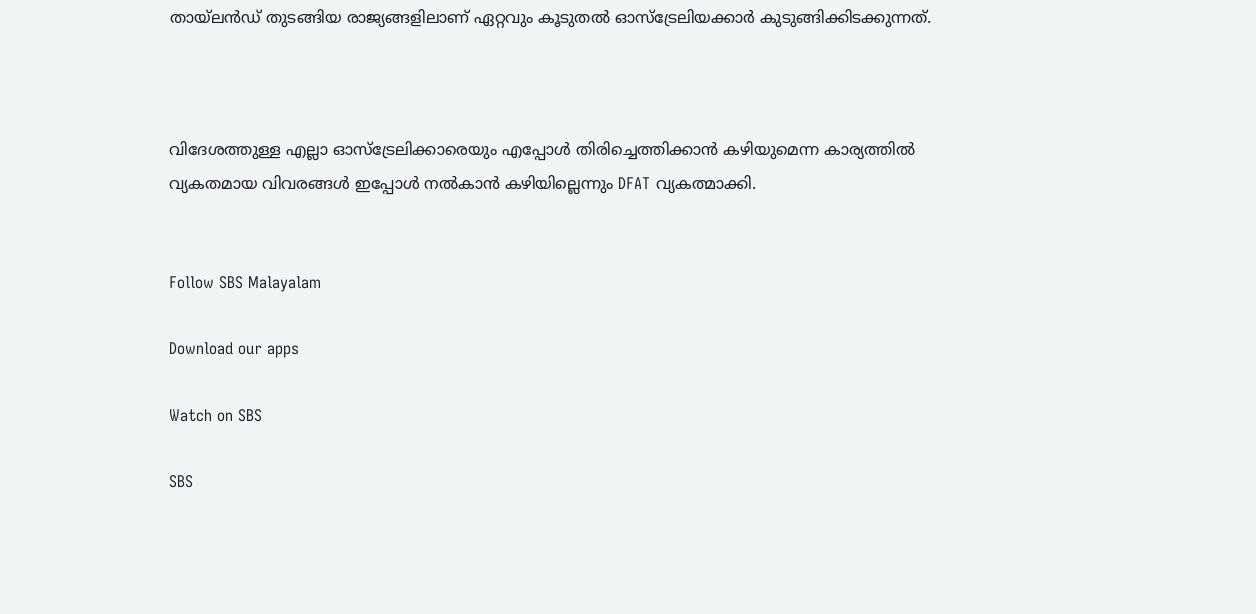തായ്‌ലൻഡ് തുടങ്ങിയ രാജ്യങ്ങളിലാണ് ഏറ്റവും കൂടുതൽ ഓസ്‌ട്രേലിയക്കാർ കുടുങ്ങിക്കിടക്കുന്നത്.



വിദേശത്തുള്ള എല്ലാ ഓസ്‌ട്രേലിക്കാരെയും എപ്പോൾ തിരിച്ചെത്തിക്കാൻ കഴിയുമെന്ന കാര്യത്തിൽ വ്യകതമായ വിവരങ്ങൾ ഇപ്പോൾ നൽകാൻ കഴിയില്ലെന്നും DFAT വ്യകത്മാക്കി.


Follow SBS Malayalam

Download our apps

Watch on SBS

SBS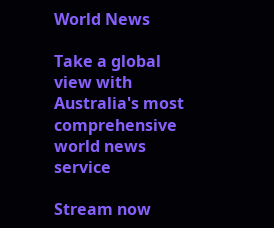World News

Take a global view with Australia's most comprehensive world news service

Stream now